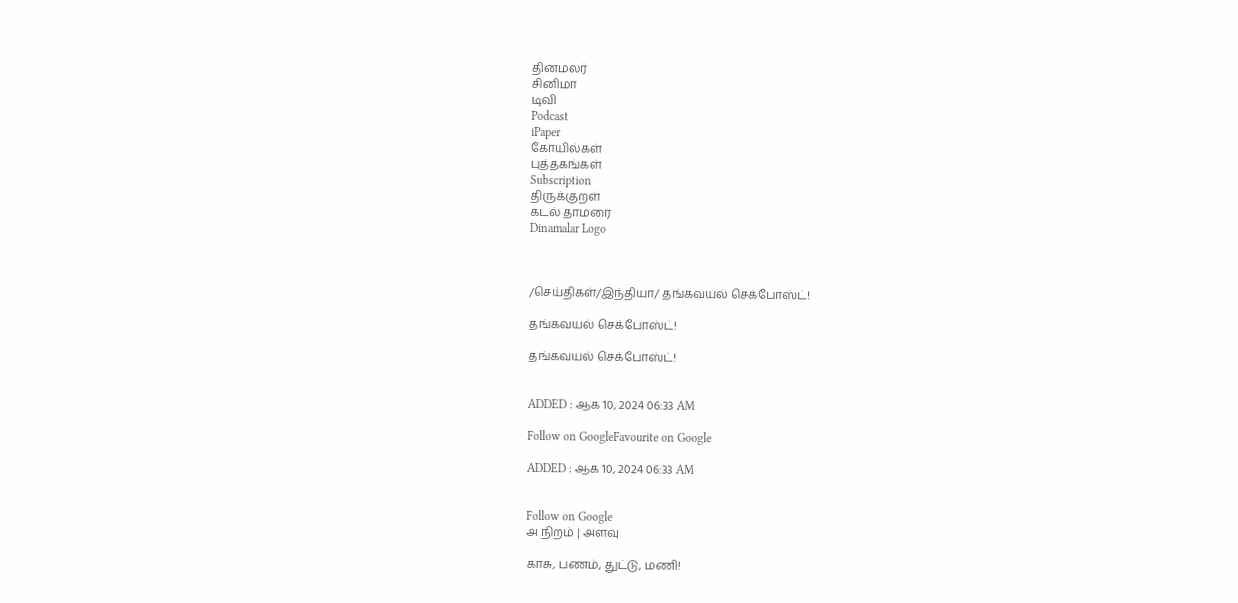தினமலர்
சினிமா
டிவி
Podcast
iPaper
கோயில்கள்
புத்தகங்கள்
Subscription
திருக்குறள்
கடல் தாமரை
Dinamalar Logo



/செய்திகள்/இந்தியா/ தங்கவயல் செக்போஸ்ட்!

தங்கவயல் செக்போஸ்ட்!

தங்கவயல் செக்போஸ்ட்!


ADDED : ஆக 10, 2024 06:33 AM

Follow on GoogleFavourite on Google

ADDED : ஆக 10, 2024 06:33 AM


Follow on Google
அ நிறம் | அளவு

காசு, பணம், துட்டு, மணி!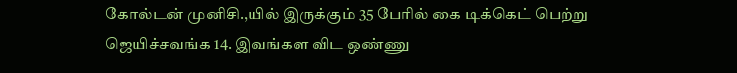கோல்டன் முனிசி.,யில் இருக்கும் 35 பேரில் கை டிக்கெட் பெற்று ஜெயிச்சவங்க 14. இவங்கள விட ஒண்ணு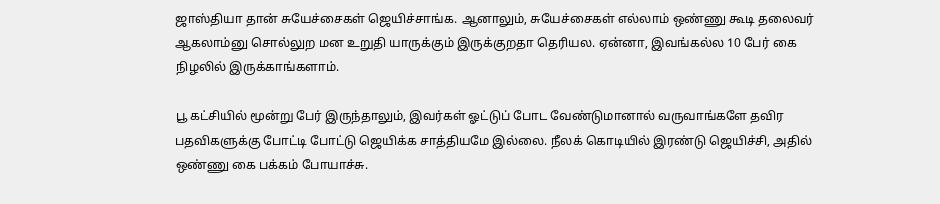ஜாஸ்தியா தான் சுயேச்சைகள் ஜெயிச்சாங்க. ஆனாலும், சுயேச்சைகள் எல்லாம் ஒண்ணு கூடி தலைவர் ஆகலாம்னு சொல்லுற மன உறுதி யாருக்கும் இருக்குறதா தெரியல. ஏன்னா, இவங்கல்ல 10 பேர் கை நிழலில் இருக்காங்களாம்.

பூ கட்சியில் மூன்று பேர் இருந்தாலும், இவர்கள் ஓட்டுப் போட வேண்டுமானால் வருவாங்களே தவிர பதவிகளுக்கு போட்டி போட்டு ஜெயிக்க சாத்தியமே இல்லை. நீலக் கொடியில் இரண்டு ஜெயிச்சி, அதில் ஒண்ணு கை பக்கம் போயாச்சு.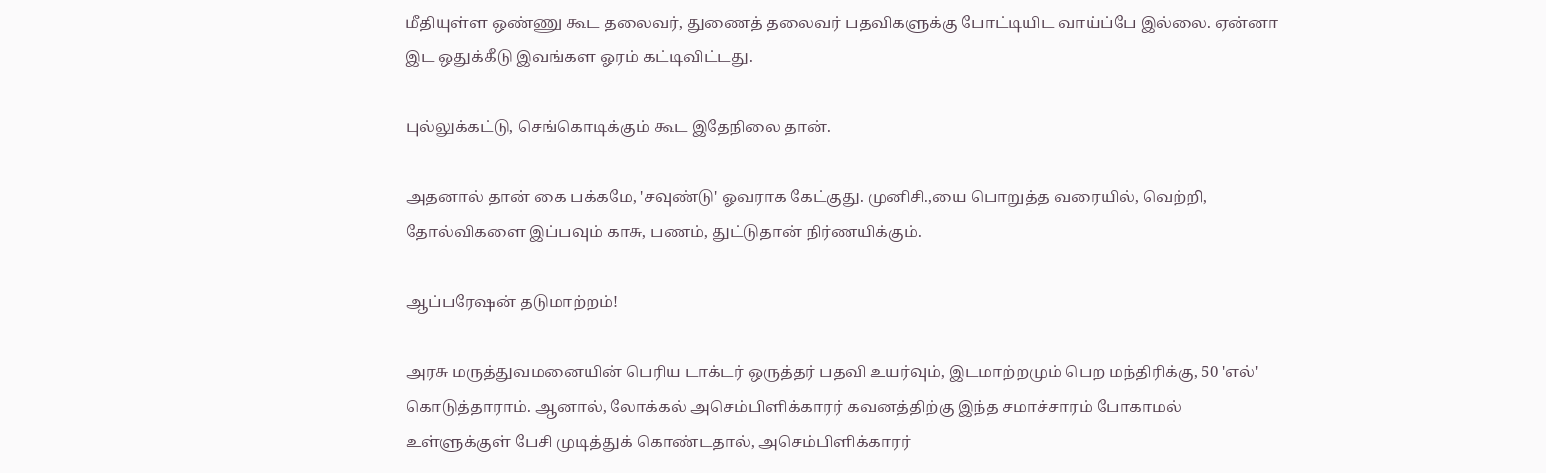மீதியுள்ள ஒண்ணு கூட தலைவர், துணைத் தலைவர் பதவிகளுக்கு போட்டியிட வாய்ப்பே இல்லை. ஏன்னா இட ஒதுக்கீடு இவங்கள ஓரம் கட்டிவிட்டது.

புல்லுக்கட்டு, செங்கொடிக்கும் கூட இதேநிலை தான்.

அதனால் தான் கை பக்கமே, 'சவுண்டு' ஓவராக கேட்குது. முனிசி.,யை பொறுத்த வரையில், வெற்றி, தோல்விகளை இப்பவும் காசு, பணம், துட்டுதான் நிர்ணயிக்கும்.

ஆப்பரேஷன் தடுமாற்றம்!

அரசு மருத்துவமனையின் பெரிய டாக்டர் ஒருத்தர் பதவி உயர்வும், இடமாற்றமும் பெற மந்திரிக்கு, 50 'எல்' கொடுத்தாராம். ஆனால், லோக்கல் அசெம்பிளிக்காரர் கவனத்திற்கு இந்த சமாச்சாரம் போகாமல் உள்ளுக்குள் பேசி முடித்துக் கொண்டதால், அசெம்பிளிக்காரர்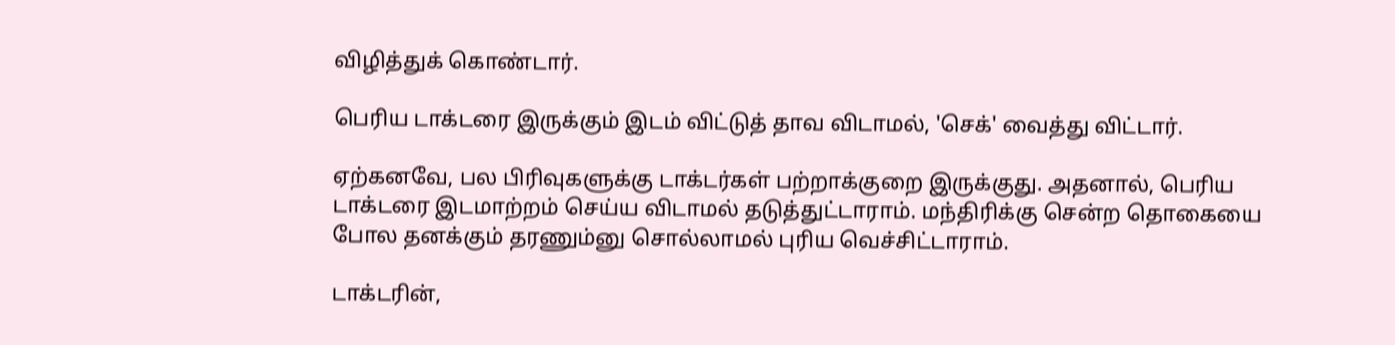விழித்துக் கொண்டார்.

பெரிய டாக்டரை இருக்கும் இடம் விட்டுத் தாவ விடாமல், 'செக்' வைத்து விட்டார்.

ஏற்கனவே, பல பிரிவுகளுக்கு டாக்டர்கள் பற்றாக்குறை இருக்குது. அதனால், பெரிய டாக்டரை இடமாற்றம் செய்ய விடாமல் தடுத்துட்டாராம். மந்திரிக்கு சென்ற தொகையை போல தனக்கும் தரணும்னு சொல்லாமல் புரிய வெச்சிட்டாராம்.

டாக்டரின்,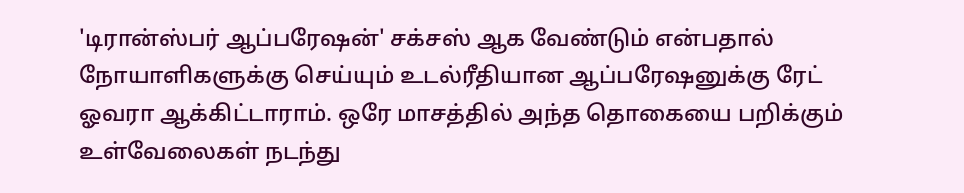'டிரான்ஸ்பர் ஆப்பரேஷன்' சக்சஸ் ஆக வேண்டும் என்பதால் நோயாளிகளுக்கு செய்யும் உடல்ரீதியான ஆப்பரேஷனுக்கு ரேட் ஓவரா ஆக்கிட்டாராம். ஒரே மாசத்தில் அந்த தொகையை பறிக்கும் உள்வேலைகள் நடந்து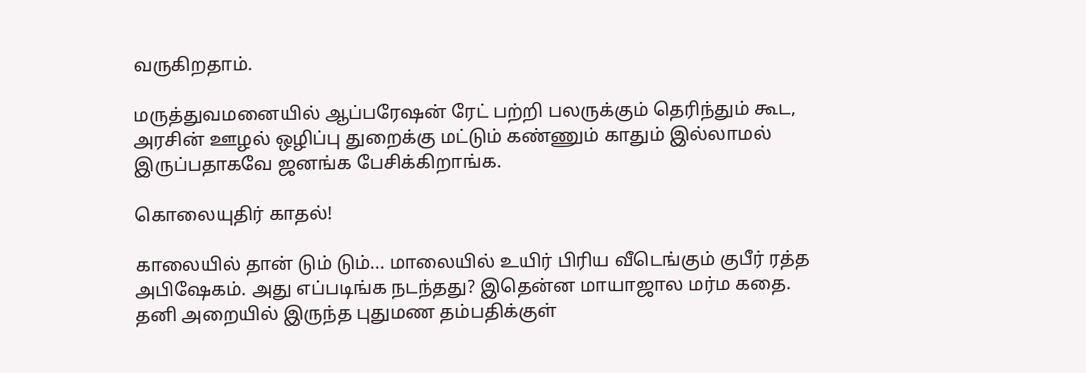வருகிறதாம்.

மருத்துவமனையில் ஆப்பரேஷன் ரேட் பற்றி பலருக்கும் தெரிந்தும் கூட, அரசின் ஊழல் ஒழிப்பு துறைக்கு மட்டும் கண்ணும் காதும் இல்லாமல் இருப்பதாகவே ஜனங்க பேசிக்கிறாங்க.

கொலையுதிர் காதல்!

காலையில் தான் டும் டும்... மாலையில் உயிர் பிரிய வீடெங்கும் குபீர் ரத்த அபிஷேகம். அது எப்படிங்க நடந்தது? இதென்ன மாயாஜால மர்ம கதை. தனி அறையில் இருந்த புதுமண தம்பதிக்குள்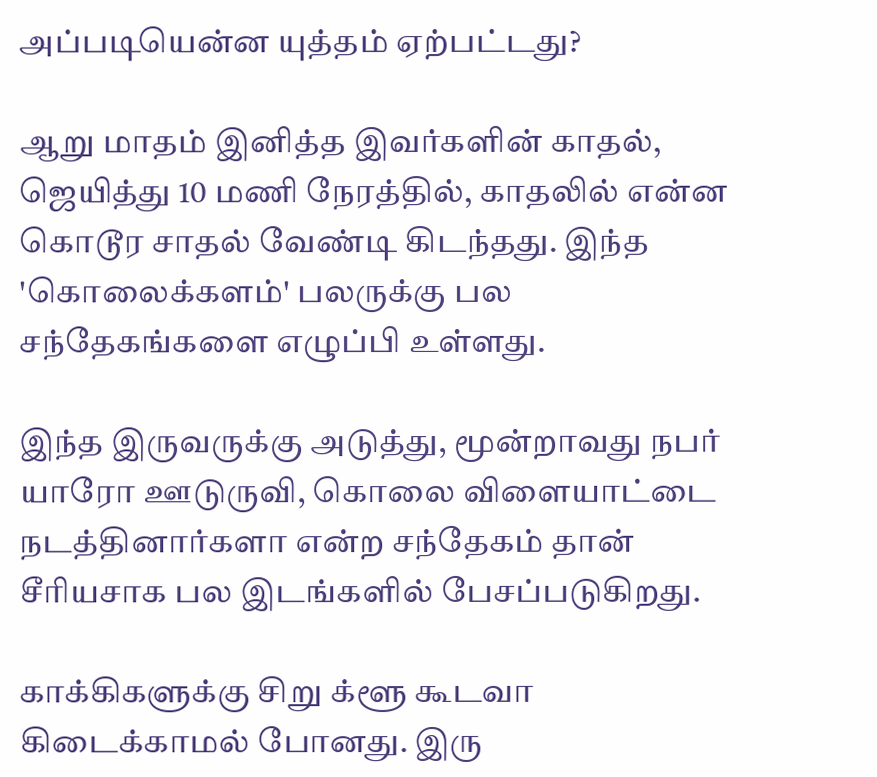அப்படியென்ன யுத்தம் ஏற்பட்டது?

ஆறு மாதம் இனித்த இவர்களின் காதல், ஜெயித்து 10 மணி நேரத்தில், காதலில் என்ன கொடூர சாதல் வேண்டி கிடந்தது. இந்த 'கொலைக்களம்' பலருக்கு பல சந்தேகங்களை எழுப்பி உள்ளது.

இந்த இருவருக்கு அடுத்து, மூன்றாவது நபர் யாரோ ஊடுருவி, கொலை விளையாட்டை நடத்தினார்களா என்ற சந்தேகம் தான் சீரியசாக பல இடங்களில் பேசப்படுகிறது.

காக்கிகளுக்கு சிறு க்ளூ கூடவா கிடைக்காமல் போனது. இரு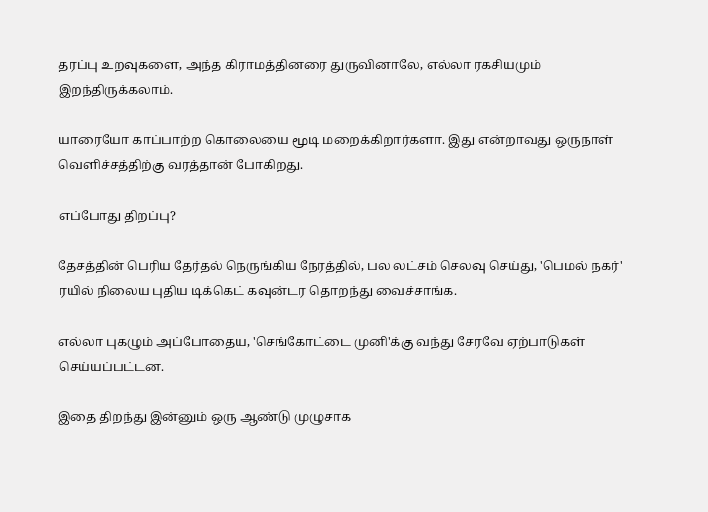தரப்பு உறவுகளை, அந்த கிராமத்தினரை துருவினாலே, எல்லா ரகசியமும் இறந்திருக்கலாம்.

யாரையோ காப்பாற்ற கொலையை மூடி மறைக்கிறார்களா. இது என்றாவது ஒருநாள் வெளிச்சத்திற்கு வரத்தான் போகிறது.

எப்போது திறப்பு?

தேசத்தின் பெரிய தேர்தல் நெருங்கிய நேரத்தில், பல லட்சம் செலவு செய்து, 'பெமல் நகர்' ரயில் நிலைய புதிய டிக்கெட் கவுன்டர தொறந்து வைச்சாங்க.

எல்லா புகழும் அப்போதைய, 'செங்கோட்டை முனி'க்கு வந்து சேரவே ஏற்பாடுகள் செய்யப்பட்டன.

இதை திறந்து இன்னும் ஒரு ஆண்டு முழுசாக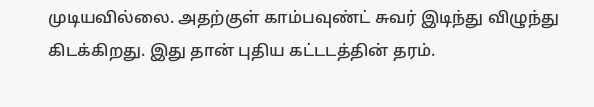முடியவில்லை. அதற்குள் காம்பவுண்ட் சுவர் இடிந்து விழுந்து கிடக்கிறது. இது தான் புதிய கட்டடத்தின் தரம்.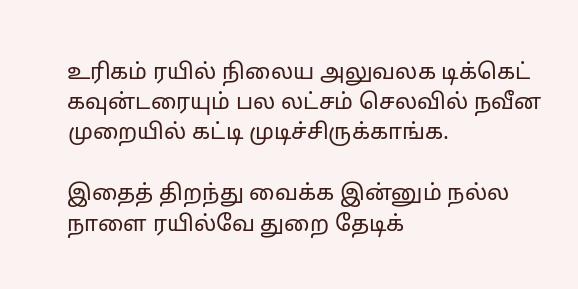உரிகம் ரயில் நிலைய அலுவலக டிக்கெட் கவுன்டரையும் பல லட்சம் செலவில் நவீன முறையில் கட்டி முடிச்சிருக்காங்க.

இதைத் திறந்து வைக்க இன்னும் நல்ல நாளை ரயில்வே துறை தேடிக்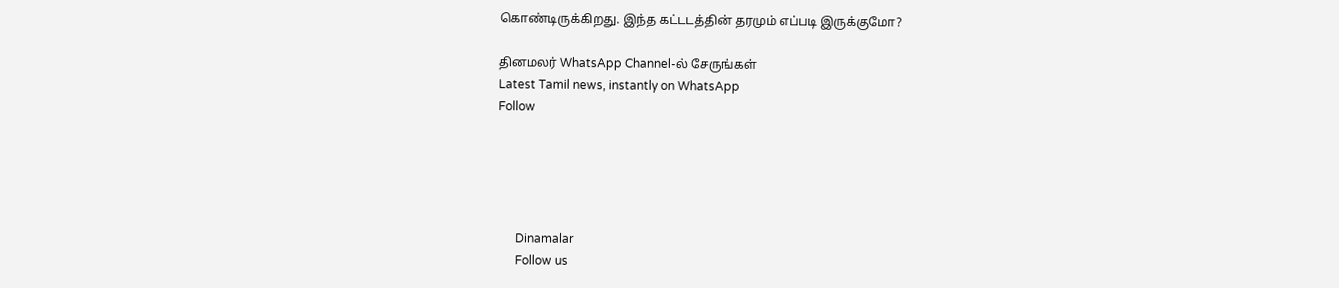கொண்டிருக்கிறது. இந்த கட்டடத்தின் தரமும் எப்படி இருக்குமோ?

தினமலர் WhatsApp Channel-ல் சேருங்கள்
Latest Tamil news, instantly on WhatsApp
Follow





      Dinamalar
      Follow us